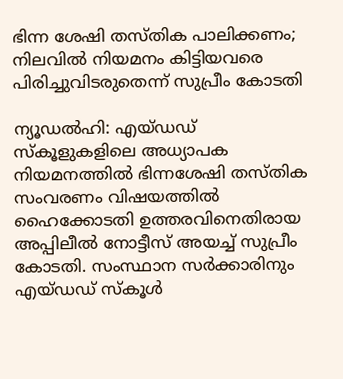ഭിന്ന ശേഷി തസ്തിക പാലിക്കണം; നിലവിൽ നിയമനം കിട്ടിയവരെ പിരിച്ചുവിടരുതെന്ന് സുപ്രീം കോടതി

ന്യൂഡൽഹി: എയ്ഡഡ് സ്‌കൂളുകളിലെ അധ്യാപക നിയമനത്തിൽ ഭിന്നശേഷി തസ്തിക സംവരണം വിഷയത്തിൽ ഹൈക്കോടതി ഉത്തരവിനെതിരായ അപ്പിലീൽ നോട്ടീസ് അയച്ച് സുപ്രീം കോടതി. സംസ്ഥാന സർക്കാരിനും എയ്ഡഡ് സ്‌കൂൾ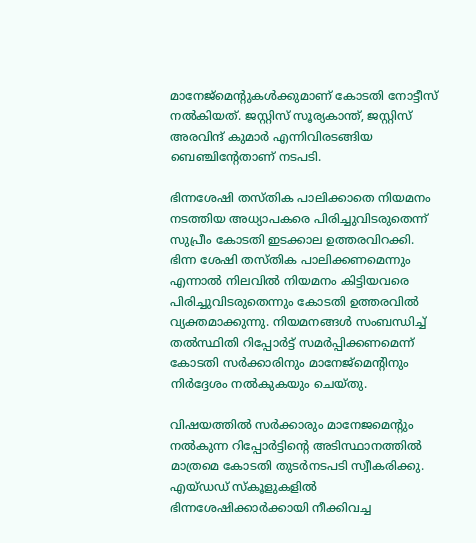മാനേജ്‌മെന്റുകൾക്കുമാണ് കോടതി നോട്ടീസ് നൽകിയത്. ജസ്റ്റിസ് സൂര്യകാന്ത്, ജസ്റ്റിസ് അരവിന്ദ് കുമാർ എന്നിവിരടങ്ങിയ ബെഞ്ചിന്റേതാണ് നടപടി.

ഭിന്നശേഷി തസ്തിക പാലിക്കാതെ നിയമനം നടത്തിയ അധ്യാപകരെ പിരിച്ചുവിടരുതെന്ന് സുപ്രീം കോടതി ഇടക്കാല ഉത്തരവിറക്കി. ഭിന്ന ശേഷി തസ്തിക പാലിക്കണമെന്നും എന്നാൽ നിലവിൽ നിയമനം കിട്ടിയവരെ പിരിച്ചുവിടരുതെന്നും കോടതി ഉത്തരവിൽ വ്യക്തമാക്കുന്നു. നിയമനങ്ങൾ സംബന്ധിച്ച് തൽസ്ഥിതി റിപ്പോർട്ട് സമർപ്പിക്കണമെന്ന് കോടതി സർക്കാരിനും മാനേജ്‌മെന്റിനും നിർദ്ദേശം നൽകുകയും ചെയ്തു.

വിഷയത്തിൽ സർക്കാരും മാനേജമെന്റും നൽകുന്ന റിപ്പോർട്ടിന്റെ അടിസ്ഥാനത്തിൽ മാത്രമെ കോടതി തുടർനടപടി സ്വീകരിക്കു. എയ്ഡഡ് സ്‌കൂളുകളിൽ ഭിന്നശേഷിക്കാർക്കായി നീക്കിവച്ച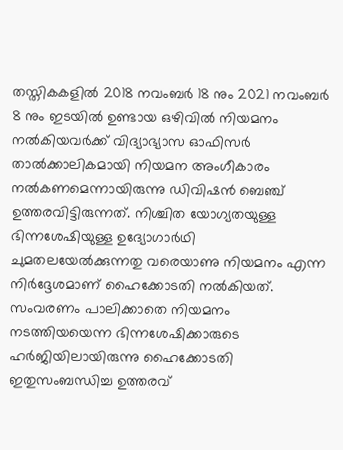തസ്തികകളിൽ 2018 നവംബർ 18 നും 2021 നവംബർ 8 നും ഇടയിൽ ഉണ്ടായ ഒഴിവിൽ നിയമനം നൽകിയവർക്ക് വിദ്യാഭ്യാസ ഓഫിസർ താൽക്കാലികമായി നിയമന അംഗീകാരം നൽകണമെന്നായിരുന്നു ഡിവിഷൻ ബെഞ്ച് ഉത്തരവിട്ടിരുന്നത്. നിശ്ചിത യോഗ്യതയുള്ള ഭിന്നശേഷിയുള്ള ഉദ്യോഗാർഥി ചുമതലയേൽക്കുന്നതു വരെയാണു നിയമനം എന്ന നിർദ്ദേശമാണ് ഹൈക്കോടതി നൽകിയത്. സംവരണം പാലിക്കാതെ നിയമനം നടത്തിയയെന്ന ഭിന്നശേഷിക്കാരുടെ ഹർജിയിലായിരുന്നു ഹൈക്കോടതി ഇതുസംബന്ധിച്ച ഉത്തരവ്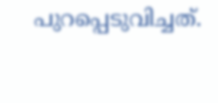പുറപ്പെടുവിച്ചത്.